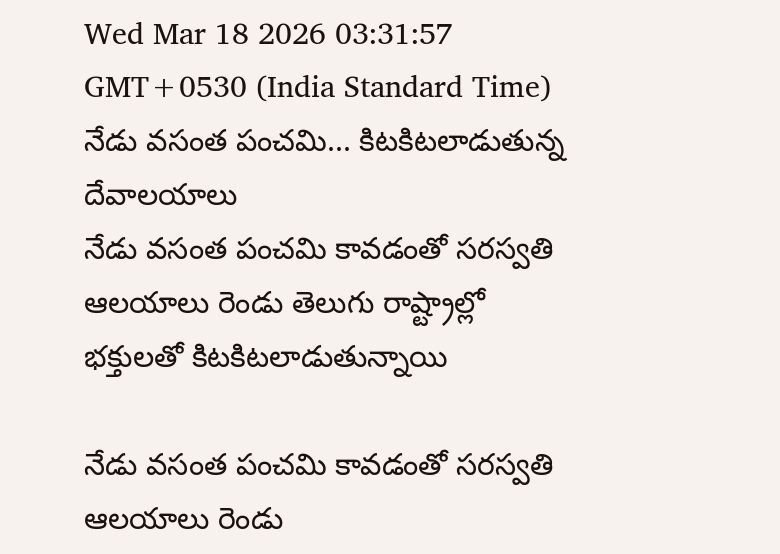Wed Mar 18 2026 03:31:57 GMT+0530 (India Standard Time)
నేడు వసంత పంచమి... కిటకిటలాడుతున్న దేవాలయాలు
నేడు వసంత పంచమి కావడంతో సరస్వతి ఆలయాలు రెండు తెలుగు రాష్ట్రాల్లో భక్తులతో కిటకిటలాడుతున్నాయి

నేడు వసంత పంచమి కావడంతో సరస్వతి ఆలయాలు రెండు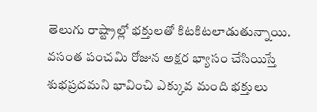తెలుగు రాష్ట్రాల్లో భక్తులతో కిటకిటలాడుతున్నాయి. వసంత పంచమి రోజున అక్షర భ్యాసం చేసియిస్తే శుభప్రదమని భావించి ఎక్కువ మంది భక్తులు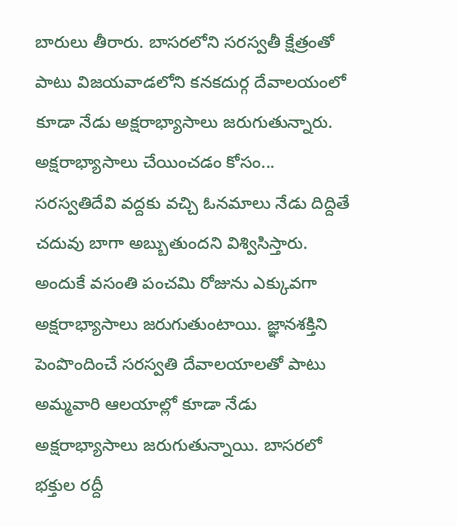బారులు తీరారు. బాసరలోని సరస్వతీ క్షేత్రంతో పాటు విజయవాడలోని కనకదుర్గ దేవాలయంలో కూడా నేడు అక్షరాభ్యాసాలు జరుగుతున్నారు.
అక్షరాభ్యాసాలు చేయించడం కోసం...
సరస్వతిదేవి వద్దకు వచ్చి ఓనమాలు నేడు దిద్దితే చదువు బాగా అబ్బుతుందని విశ్విసిస్తారు. అందుకే వసంతి పంచమి రోజును ఎక్కువగా అక్షరాభ్యాసాలు జరుగుతుంటాయి. జ్ఞానశక్తిని పెంపొందించే సరస్వతి దేవాలయాలతో పాటు అమ్మవారి ఆలయాల్లో కూడా నేడు అక్షరాభ్యాసాలు జరుగుతున్నాయి. బాసరలో భక్తుల రద్దీ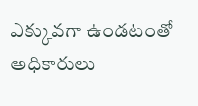ఎక్కువగా ఉండటంతో అధికారులు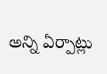అన్ని ఏర్పాట్లు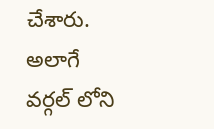చేశారు. అలాగే వర్గల్ లోని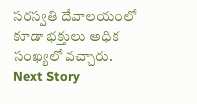సరస్వతి దేవాలయంలో కూడా భక్తులు అధిక సంఖ్యలో వచ్చారు.
Next Story